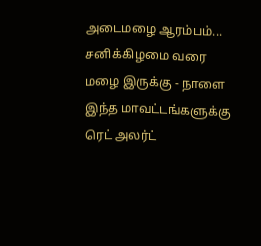அடைமழை ஆரம்பம்... சனிக்கிழமை வரை மழை இருக்கு - நாளை இந்த மாவட்டங்களுக்கு ரெட் அலர்ட்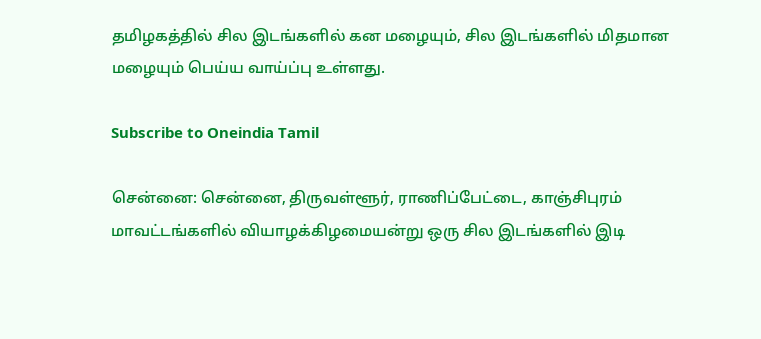தமிழகத்தில் சில இடங்களில் கன மழையும், சில இடங்களில் மிதமான மழையும் பெய்ய வாய்ப்பு உள்ளது.

Subscribe to Oneindia Tamil

சென்னை: சென்னை, திருவள்ளூர், ராணிப்பேட்டை, காஞ்சிபுரம் மாவட்டங்களில் வியாழக்கிழமையன்று ஒரு சில இடங்களில் இடி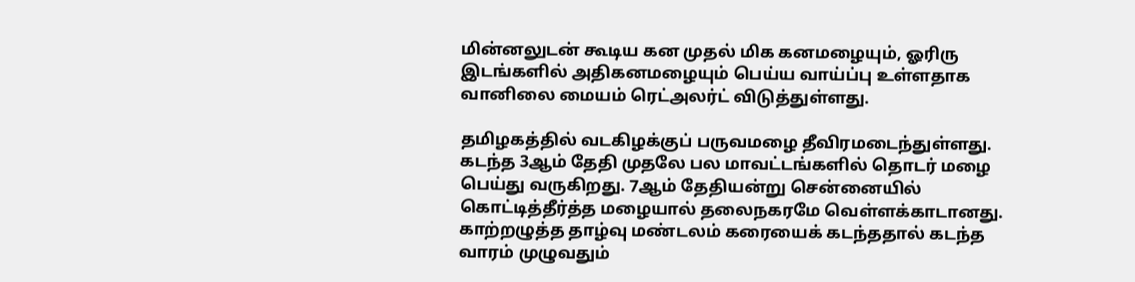மின்னலுடன் கூடிய கன முதல் மிக கனமழையும், ஓரிரு இடங்களில் அதிகனமழையும் பெய்ய வாய்ப்பு உள்ளதாக வானிலை மையம் ரெட்அலர்ட் விடுத்துள்ளது.

தமிழகத்தில் வடகிழக்குப் பருவமழை தீவிரமடைந்துள்ளது. கடந்த 3ஆம் தேதி முதலே பல மாவட்டங்களில் தொடர் மழை பெய்து வருகிறது. 7ஆம் தேதியன்று சென்னையில் கொட்டித்தீர்த்த மழையால் தலைநகரமே வெள்ளக்காடானது. காற்றழுத்த தாழ்வு மண்டலம் கரையைக் கடந்ததால் கடந்த வாரம் முழுவதும்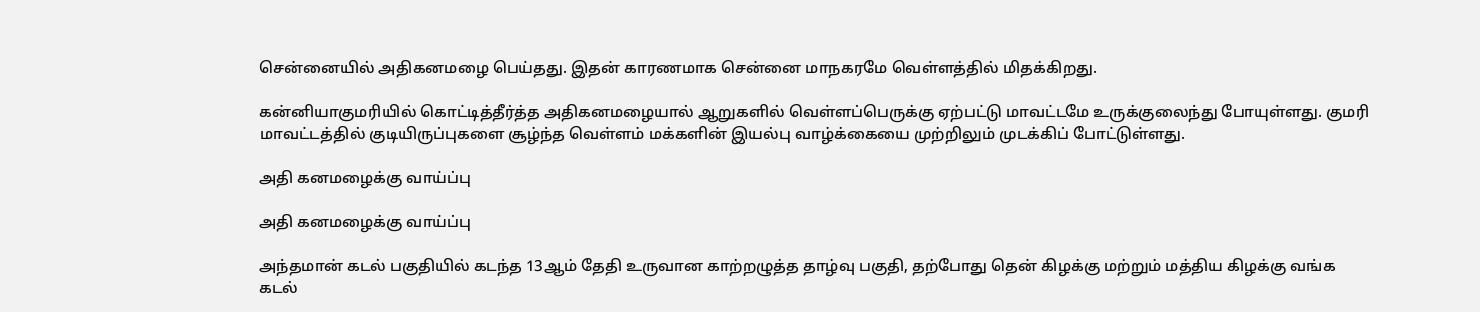சென்னையில் அதிகனமழை பெய்தது. இதன் காரணமாக சென்னை மாநகரமே வெள்ளத்தில் மிதக்கிறது.

கன்னியாகுமரியில் கொட்டித்தீர்த்த அதிகனமழையால் ஆறுகளில் வெள்ளப்பெருக்கு ஏற்பட்டு மாவட்டமே உருக்குலைந்து போயுள்ளது. குமரி மாவட்டத்தில் குடியிருப்புகளை சூழ்ந்த வெள்ளம் மக்களின் இயல்பு வாழ்க்கையை முற்றிலும் முடக்கிப் போட்டுள்ளது.

அதி கனமழைக்கு வாய்ப்பு

அதி கனமழைக்கு வாய்ப்பு

அந்தமான் கடல் பகுதியில் கடந்த 13ஆம் தேதி உருவான காற்றழுத்த தாழ்வு பகுதி, தற்போது தென் கிழக்கு மற்றும் மத்திய கிழக்கு வங்க கடல்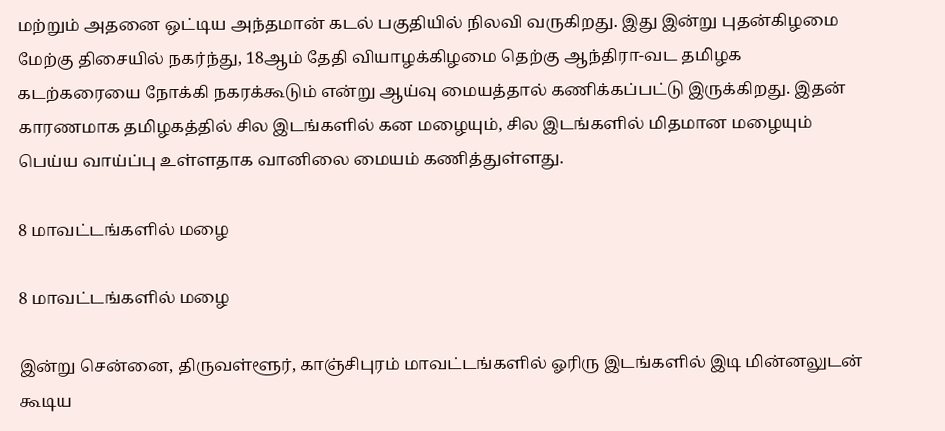மற்றும் அதனை ஒட்டிய அந்தமான் கடல் பகுதியில் நிலவி வருகிறது. இது இன்று புதன்கிழமை மேற்கு திசையில் நகர்ந்து, 18ஆம் தேதி வியாழக்கிழமை தெற்கு ஆந்திரா-வட தமிழக கடற்கரையை நோக்கி நகரக்கூடும் என்று ஆய்வு மையத்தால் கணிக்கப்பட்டு இருக்கிறது. இதன் காரணமாக தமிழகத்தில் சில இடங்களில் கன மழையும், சில இடங்களில் மிதமான மழையும் பெய்ய வாய்ப்பு உள்ளதாக வானிலை மையம் கணித்துள்ளது.

8 மாவட்டங்களில் மழை

8 மாவட்டங்களில் மழை

இன்று சென்னை, திருவள்ளூர், காஞ்சிபுரம் மாவட்டங்களில் ஓரிரு இடங்களில் இடி மின்னலுடன் கூடிய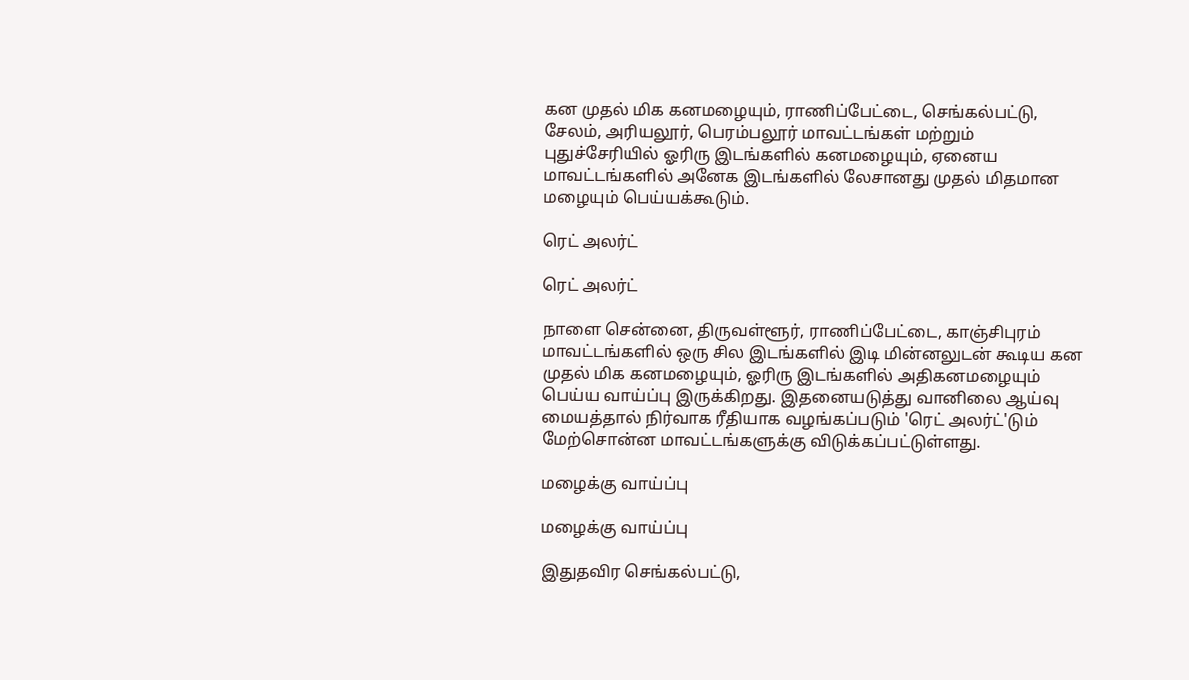கன முதல் மிக கனமழையும், ராணிப்பேட்டை, செங்கல்பட்டு, சேலம், அரியலூர், பெரம்பலூர் மாவட்டங்கள் மற்றும் புதுச்சேரியில் ஓரிரு இடங்களில் கனமழையும், ஏனைய மாவட்டங்களில் அனேக இடங்களில் லேசானது முதல் மிதமான மழையும் பெய்யக்கூடும்.

ரெட் அலர்ட்

ரெட் அலர்ட்

நாளை சென்னை, திருவள்ளூர், ராணிப்பேட்டை, காஞ்சிபுரம் மாவட்டங்களில் ஒரு சில இடங்களில் இடி மின்னலுடன் கூடிய கன முதல் மிக கனமழையும், ஓரிரு இடங்களில் அதிகனமழையும் பெய்ய வாய்ப்பு இருக்கிறது. இதனையடுத்து வானிலை ஆய்வு மையத்தால் நிர்வாக ரீதியாக வழங்கப்படும் 'ரெட் அலர்ட்'டும் மேற்சொன்ன மாவட்டங்களுக்கு விடுக்கப்பட்டுள்ளது.

மழைக்கு வாய்ப்பு

மழைக்கு வாய்ப்பு

இதுதவிர செங்கல்பட்டு,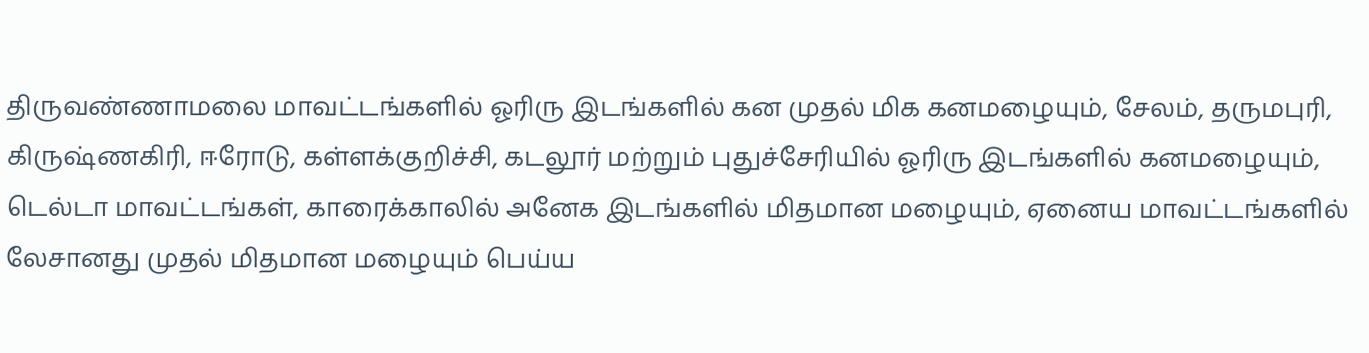திருவண்ணாமலை மாவட்டங்களில் ஓரிரு இடங்களில் கன முதல் மிக கனமழையும், சேலம், தருமபுரி, கிருஷ்ணகிரி, ஈரோடு, கள்ளக்குறிச்சி, கடலூர் மற்றும் புதுச்சேரியில் ஓரிரு இடங்களில் கனமழையும், டெல்டா மாவட்டங்கள், காரைக்காலில் அனேக இடங்களில் மிதமான மழையும், ஏனைய மாவட்டங்களில் லேசானது முதல் மிதமான மழையும் பெய்ய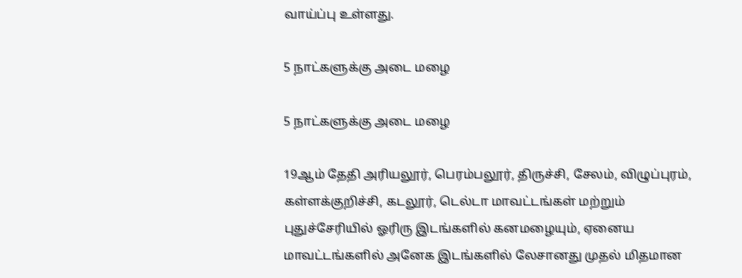வாய்ப்பு உள்ளது.

5 நாட்களுக்கு அடை மழை

5 நாட்களுக்கு அடை மழை

19ஆம் தேதி அரியலூர், பெரம்பலூர், திருச்சி, சேலம், விழுப்புரம், கள்ளக்குறிச்சி, கடலூர், டெல்டா மாவட்டங்கள் மற்றும் புதுச்சேரியில் ஓரிரு இடங்களில் கனமழையும், ஏனைய மாவட்டங்களில் அனேக இடங்களில் லேசானது முதல் மிதமான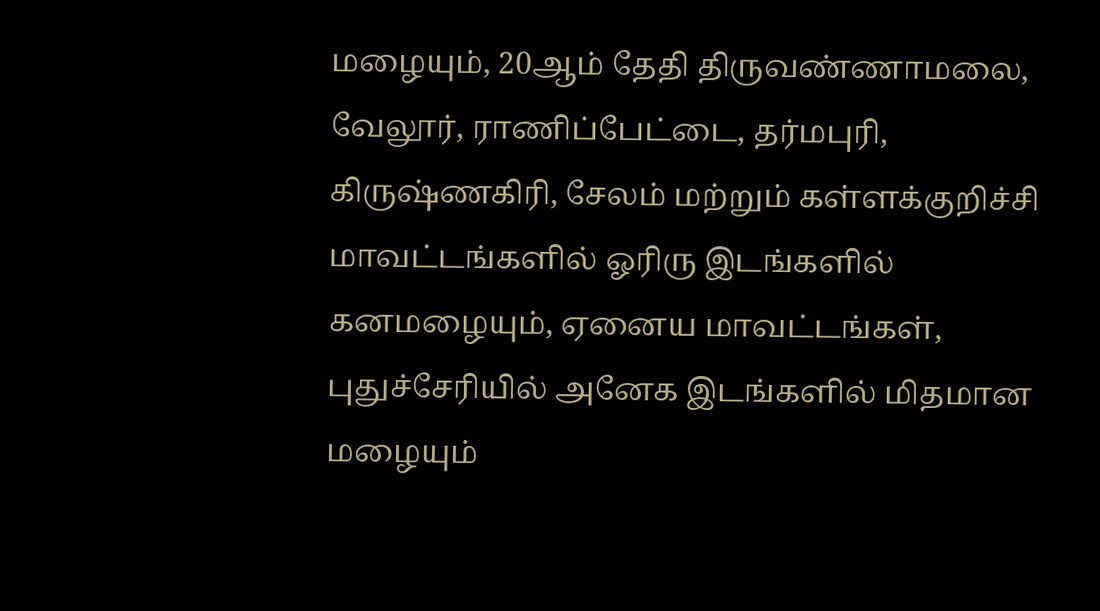மழையும், 20ஆம் தேதி திருவண்ணாமலை, வேலூர், ராணிப்பேட்டை, தர்மபுரி, கிருஷ்ணகிரி, சேலம் மற்றும் கள்ளக்குறிச்சி மாவட்டங்களில் ஓரிரு இடங்களில் கனமழையும், ஏனைய மாவட்டங்கள், புதுச்சேரியில் அனேக இடங்களில் மிதமான மழையும்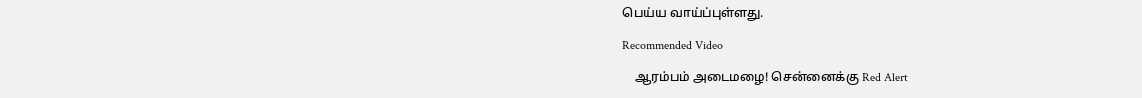பெய்ய வாய்ப்புள்ளது.

Recommended Video

    ஆரம்பம் அடைமழை! சென்னைக்கு Red Alert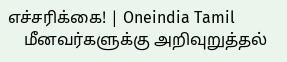எச்சரிக்கை! | Oneindia Tamil
    மீனவர்களுக்கு அறிவுறுத்தல்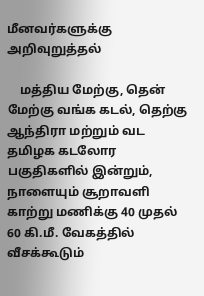மீனவர்களுக்கு அறிவுறுத்தல்

    மத்திய மேற்கு, தென் மேற்கு வங்க கடல், தெற்கு ஆந்திரா மற்றும் வட தமிழக கடலோர பகுதிகளில் இன்றும், நாளையும் சூறாவளி காற்று மணிக்கு 40 முதல் 60 கி.மீ. வேகத்தில் வீசக்கூடும்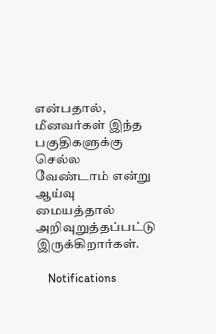என்பதால், மீனவர்கள் இந்த பகுதிகளுக்கு செல்ல வேண்டாம் என்று ஆய்வு மையத்தால் அறிவுறுத்தப்பட்டு இருக்கிறார்கள்.

    Notifications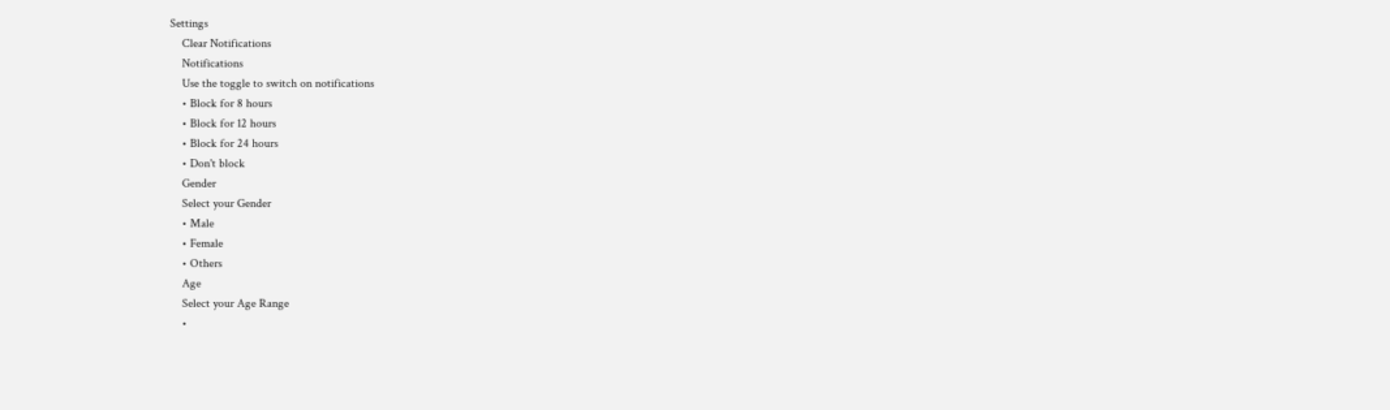Settings
    Clear Notifications
    Notifications
    Use the toggle to switch on notifications
    • Block for 8 hours
    • Block for 12 hours
    • Block for 24 hours
    • Don't block
    Gender
    Select your Gender
    • Male
    • Female
    • Others
    Age
    Select your Age Range
    •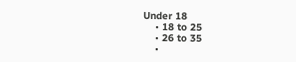Under 18
    • 18 to 25
    • 26 to 35
    •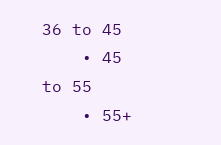36 to 45
    • 45 to 55
    • 55+